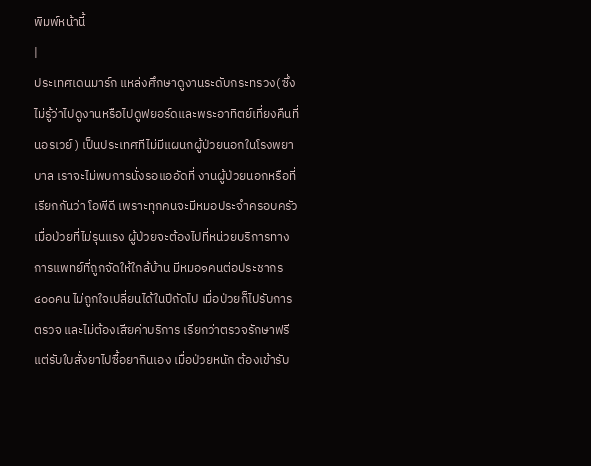พิมพ์หน้านี้
|
ประเทศเดนมาร์ก แหล่งศึกษาดูงานระดับกระทรวง( ซึ่งไม่รู้ว่าไปดูงานหรือไปดูฟยอร์ดและพระอาทิตย์เที่ยงคืนที่นอรเวย์ ) เป็นประเทศทีไม่มีแผนกผู้ป่วยนอกในโรงพยาบาล เราจะไม่พบการนั่งรอแออัดที่ งานผู้ป่วยนอกหรือที่เรียกกันว่า โอพีดี เพราะทุกคนจะมีหมอประจำครอบครัว เมื่อป่วยที่ไม่รุนแรง ผู้ป่วยจะต้องไปที่หน่วยบริการทางการแพทย์ที่ถูกจัดให้ใกล้บ้าน มีหมอ๑คนต่อประชากร๔๐๐คน ไม่ถูกใจเปลี่ยนได้ในปีถัดไป เมื่อป่วยก็ไปรับการตรวจ และไม่ต้องเสียค่าบริการ เรียกว่าตรวจรักษาฟรี แต่รับใบสั่งยาไปซื้อยากินเอง เมื่อป่วยหนัก ต้องเข้ารับ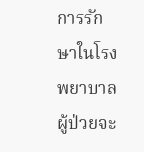การรักษาในโรงพยาบาล ผู้ป่วยจะ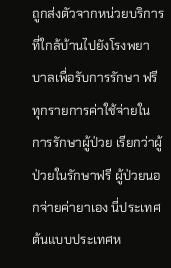ถูกส่งตัวจากหน่วยบริการที่ใกล้บ้านไปยังโรงพยาบาลเพื่อรับการรักษา ฟรีทุกรายการค่าใช้จ่ายในการรักษาผู้ป่วย เรียกว่าผู้ป่วยในรักษาฟรี ผู้ป่วยนอกจ่ายค่ายาเอง นี่ประเทศต้นแบบประเทศห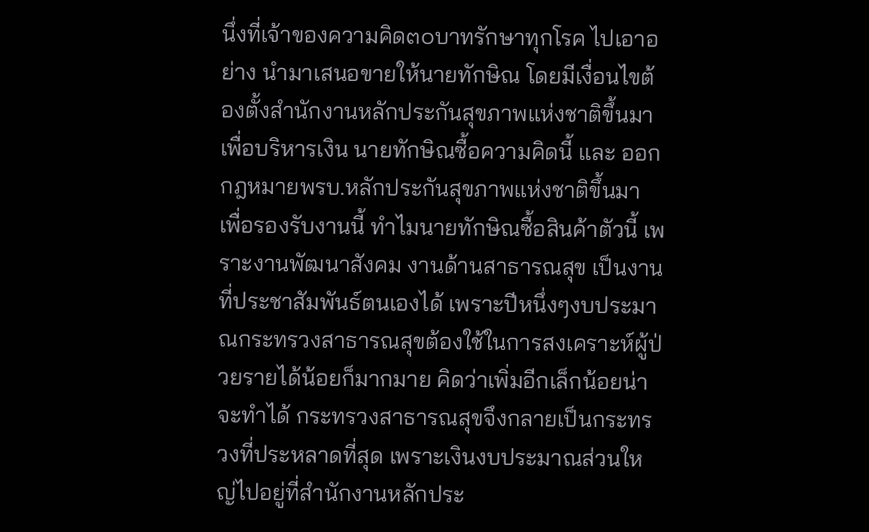นึ่งที่เจ้าของความคิด๓๐บาทรักษาทุกโรค ไปเอาอย่าง นำมาเสนอขายให้นายทักษิณ โดยมีเงื่อนไขต้องตั้งสำนักงานหลักประกันสุขภาพแห่งชาติขึ้นมาเพื่อบริหารเงิน นายทักษิณซื้อความคิดนี้ และ ออกกฎหมายพรบ.หลักประกันสุขภาพแห่งชาติขึ้นมา เพื่อรองรับงานนี้ ทำไมนายทักษิณซื้อสินค้าตัวนี้ เพราะงานพัฒนาสังคม งานด้านสาธารณสุข เป็นงานที่ประชาสัมพันธ์ตนเองได้ เพราะปีหนึ่งๆงบประมาณกระทรวงสาธารณสุขต้องใช้ในการสงเคราะห์ผู้ป่วยรายได้น้อยก็มากมาย คิดว่าเพิ่มอีกเล็กน้อยน่าจะทำได้ กระทรวงสาธารณสุขจึงกลายเป็นกระทรวงที่ประหลาดที่สุด เพราะเงินงบประมาณส่วนใหญ่ไปอยู่ที่สำนักงานหลักประ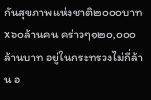กันสุขภาพแห่งชาติ๒๐๐๐บาทx๖๐ล้านคน คร่าวๆ๑๒๐,๐๐๐ล้านบาท อยู่ในกระทรวงไม่กี่ล้าน อ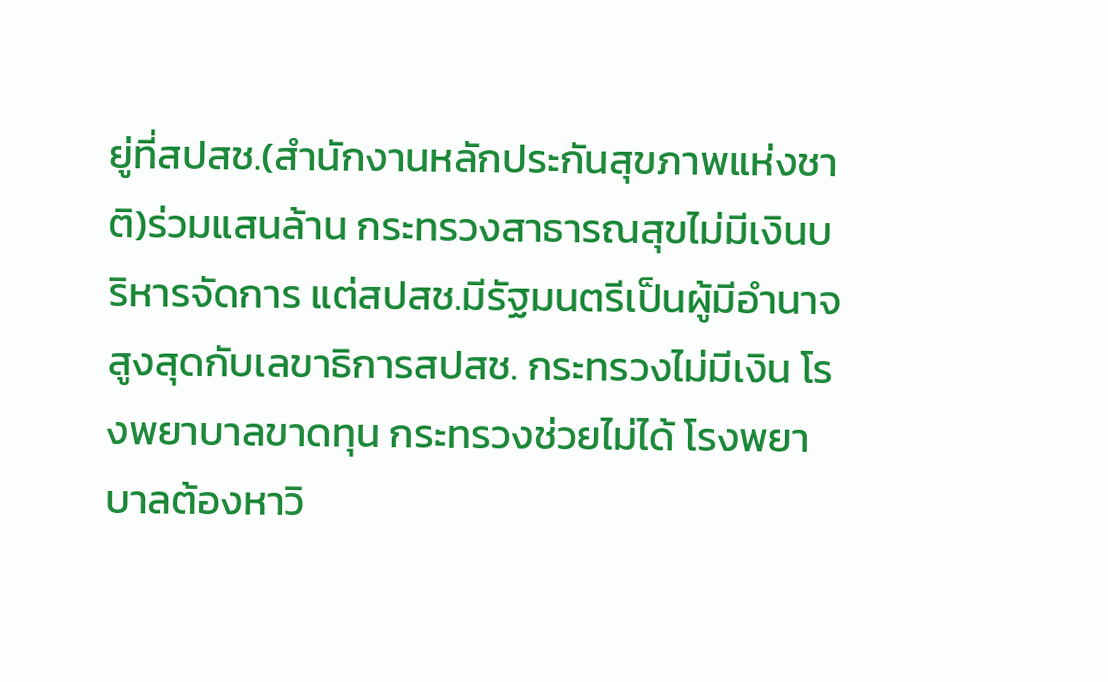ยู่ที่สปสช.(สำนักงานหลักประกันสุขภาพแห่งชาติ)ร่วมแสนล้าน กระทรวงสาธารณสุขไม่มีเงินบริหารจัดการ แต่สปสช.มีรัฐมนตรีเป็นผู้มีอำนาจสูงสุดกับเลขาธิการสปสช. กระทรวงไม่มีเงิน โรงพยาบาลขาดทุน กระทรวงช่วยไม่ได้ โรงพยาบาลต้องหาวิ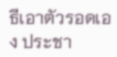ธีเอาตัวรอดเอง ประชา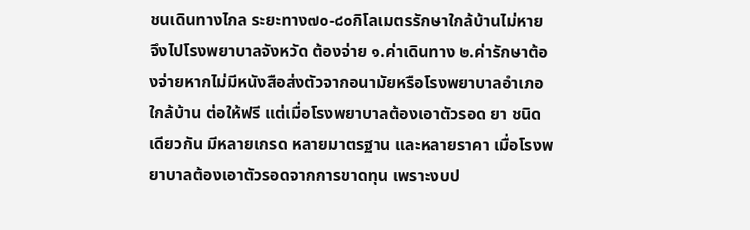ชนเดินทางไกล ระยะทาง๗๐-๘๐กิโลเมตรรักษาใกล้บ้านไม่หาย จึงไปโรงพยาบาลจังหวัด ต้องจ่าย ๑.ค่าเดินทาง ๒.ค่ารักษาต้องจ่ายหากไม่มีหนังสือส่งตัวจากอนามัยหรือโรงพยาบาลอำเภอใกล้บ้าน ต่อให้ฟรี แต่เมื่อโรงพยาบาลต้องเอาตัวรอด ยา ชนิดเดียวกัน มีหลายเกรด หลายมาตรฐาน และหลายราคา เมื่อโรงพยาบาลต้องเอาตัวรอดจากการขาดทุน เพราะงบป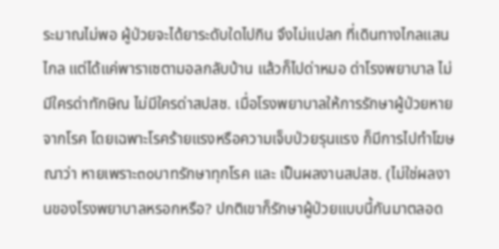ระมาณไม่พอ ผู้ป่วยจะได้ยาระดับใดไปกิน จึงไม่แปลก ที่เดินทางไกลแสนไกล แต่ได้แค่พาราเซตามอลกลับบ้าน แล้วก็ไปด่าหมอ ด่าโรงพยาบาล ไม่มีใครด่าทักษิณ ไม่มีใครด่าสปสช. เมื่อโรงพยาบาลให้การรักษาผู้ป่วยหายจากโรค โดยเฉพาะโรคร้ายแรงหรือความเจ็บป่วยรุนแรง ก็มีการไปทำโฆษณาว่า หายเพราะ๓๐บาทรักษาทุกโรค และ เป็นผลงานสปสช. (ไม่ใช่ผลงานของโรงพยาบาลหรอกหรือ? ปกติเขาก็รักษาผู้ป่วยแบบนี้กันมาตลอด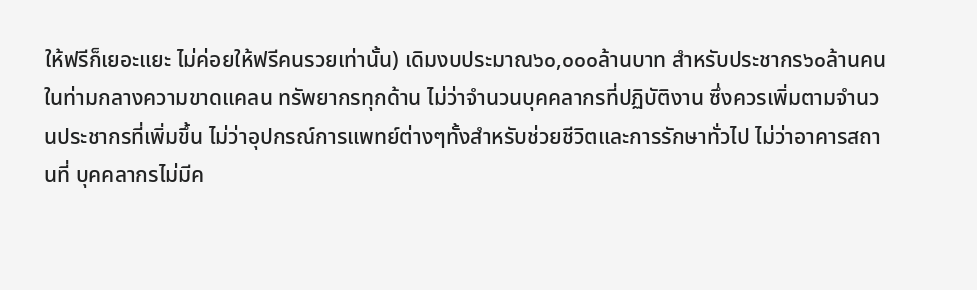ให้ฟรีก็เยอะแยะ ไม่ค่อยให้ฟรีคนรวยเท่านั้น) เดิมงบประมาณ๖๐,๐๐๐ล้านบาท สำหรับประชากร๖๐ล้านคน ในท่ามกลางความขาดแคลน ทรัพยากรทุกด้าน ไม่ว่าจำนวนบุคคลากรที่ปฏิบัติงาน ซึ่งควรเพิ่มตามจำนวนประชากรที่เพิ่มขึ้น ไม่ว่าอุปกรณ์การแพทย์ต่างๆทั้งสำหรับช่วยชีวิตและการรักษาทั่วไป ไม่ว่าอาคารสถานที่ บุคคลากรไม่มีค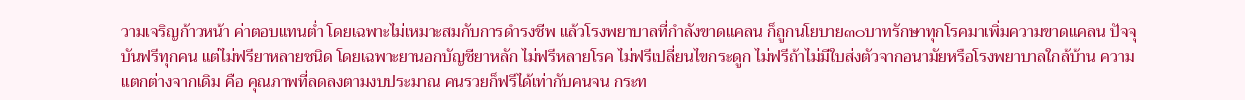วามเจริญก้าวหน้า ค่าตอบแทนต่ำ โดยเฉพาะไม่เหมาะสมกับการดำรงชีพ แล้วโรงพยาบาลที่กำลังขาดแคลน ก็ถูกนโยบาย๓๐บาทรักษาทุกโรคมาเพิ่มความขาดแคลน ปัจจุบันฟรีทุกคน แต่ไม่ฟรียาหลายชนิด โดยเฉพาะยานอกบัญชียาหลัก ไม่ฟรีหลายโรค ไม่ฟรีเปลี่ยนไขกระดูก ไม่ฟรีถ้าไม่มีใบส่งตัวจากอนามัยหรือโรงพยาบาลใกล้บ้าน ความแตกต่างจากเดิม คือ คุณภาพที่ลดลงตามงบประมาณ คนรวยก็ฟรีได้เท่ากับคนจน กระท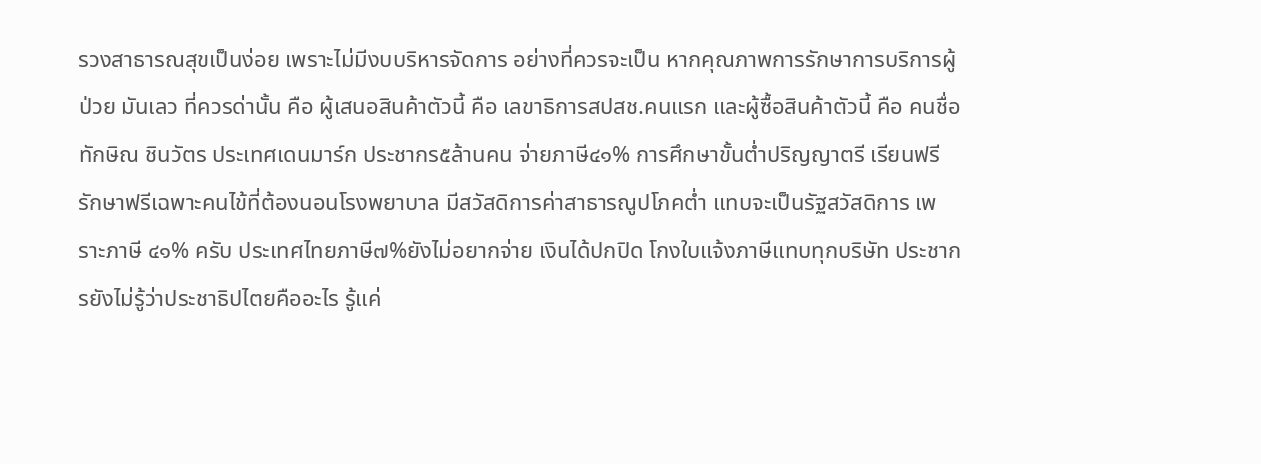รวงสาธารณสุขเป็นง่อย เพราะไม่มีงบบริหารจัดการ อย่างที่ควรจะเป็น หากคุณภาพการรักษาการบริการผู้ป่วย มันเลว ที่ควรด่านั้น คือ ผู้เสนอสินค้าตัวนี้ คือ เลขาธิการสปสช.คนแรก และผู้ซื้อสินค้าตัวนี้ คือ คนชื่อทักษิณ ชินวัตร ประเทศเดนมาร์ก ประชากร๕ล้านคน จ่ายภาษี๔๑% การศึกษาขั้นต่ำปริญญาตรี เรียนฟรี รักษาฟรีเฉพาะคนไข้ที่ต้องนอนโรงพยาบาล มีสวัสดิการค่าสาธารณูปโภคต่ำ แทบจะเป็นรัฐสวัสดิการ เพราะภาษี ๔๑% ครับ ประเทศไทยภาษี๗%ยังไม่อยากจ่าย เงินได้ปกปิด โกงใบแจ้งภาษีแทบทุกบริษัท ประชากรยังไม่รู้ว่าประชาธิปไตยคืออะไร รู้แค่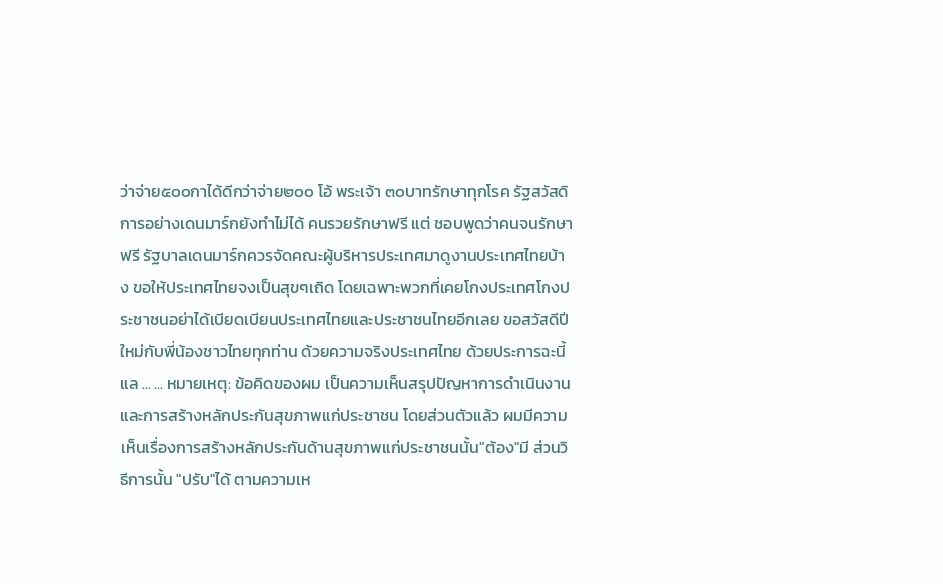ว่าจ่าย๕๐๐กาได้ดีกว่าจ่าย๒๐๐ โอ้ พระเจ้า ๓๐บาทรักษาทุกโรค รัฐสวัสดิการอย่างเดนมาร์กยังทำไม่ได้ คนรวยรักษาฟรี แต่ ชอบพูดว่าคนจนรักษาฟรี รัฐบาลเดนมาร์กควรจัดคณะผู้บริหารประเทศมาดูงานประเทศไทยบ้าง ขอให้ประเทศไทยจงเป็นสุขๆเถิด โดยเฉพาะพวกที่เคยโกงประเทศโกงประชาชนอย่าได้เบียดเบียนประเทศไทยและประชาชนไทยอีกเลย ขอสวัสดีปีใหม่กับพี่น้องชาวไทยทุกท่าน ด้วยความจริงประเทศไทย ด้วยประการฉะนี้ แล ... ... หมายเหตุ: ข้อคิดของผม เป็นความเห็นสรุปปัญหาการดำเนินงานและการสร้างหลักประกันสุขภาพแก่ประชาชน โดยส่วนตัวแล้ว ผมมีความเห็นเรื่องการสร้างหลักประกันด้านสุขภาพแก่ประชาชนนั้น"ต้อง"มี ส่วนวิธีการนั้น "ปรับ"ได้ ตามความเห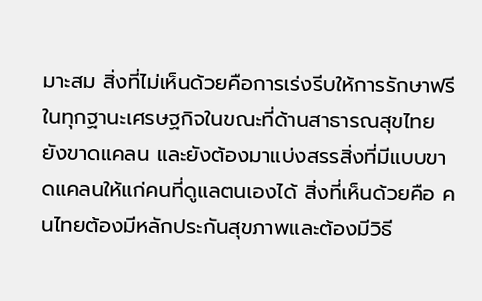มาะสม สิ่งที่ไม่เห็นด้วยคือการเร่งรีบให้การรักษาฟรีในทุกฐานะเศรษฐกิจในขณะที่ด้านสาธารณสุขไทยยังขาดแคลน และยังต้องมาแบ่งสรรสิ่งที่มีแบบขาดแคลนให้แก่คนที่ดูแลตนเองได้ สิ่งที่เห็นด้วยคือ คนไทยต้องมีหลักประกันสุขภาพและต้องมีวิธี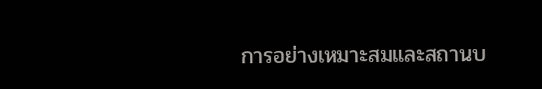การอย่างเหมาะสมและสถานบ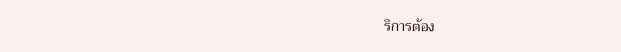ริการต้อง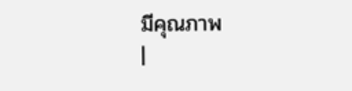มีคุณภาพ
|